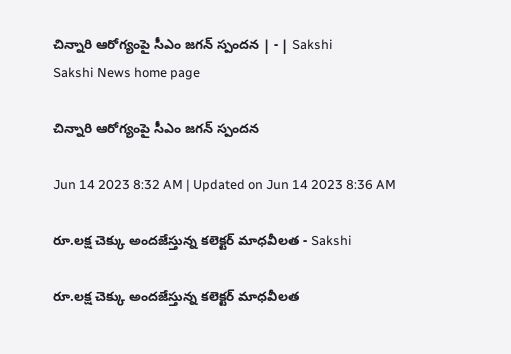చిన్నారి ఆరోగ్యంపై సీఎం జగన్‌ స్పందన | - | Sakshi
Sakshi News home page

చిన్నారి ఆరోగ్యంపై సీఎం జగన్‌ స్పందన

Jun 14 2023 8:32 AM | Updated on Jun 14 2023 8:36 AM

రూ.లక్ష చెక్కు అందజేస్తున్న కలెక్టర్‌ మాధవీలత - Sakshi

రూ.లక్ష చెక్కు అందజేస్తున్న కలెక్టర్‌ మాధవీలత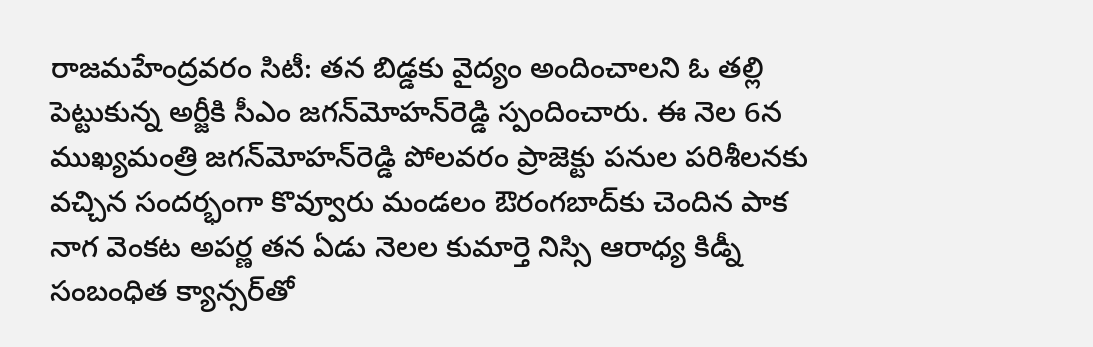రాజమహేంద్రవరం సిటీ: తన బిడ్డకు వైద్యం అందించాలని ఓ తల్లి పెట్టుకున్న అర్జీకి సీఎం జగన్‌మోహన్‌రెడ్డి స్పందించారు. ఈ నెల 6న ముఖ్యమంత్రి జగన్‌మోహన్‌రెడ్డి పోలవరం ప్రాజెక్టు పనుల పరిశీలనకు వచ్చిన సందర్భంగా కొవ్వూరు మండలం ఔరంగబాద్‌కు చెందిన పాక నాగ వెంకట అపర్ణ తన ఏడు నెలల కుమార్తె నిస్సి ఆరాధ్య కిడ్నీ సంబంధిత క్యాన్సర్‌తో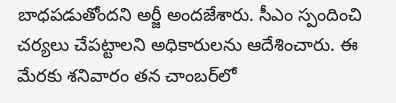బాధపడుతోందని అర్జీ అందజేశారు. సీఎం స్పందించి చర్యలు చేపట్టాలని అధికారులను ఆదేశించారు. ఈ మేరకు శనివారం తన చాంబర్‌లో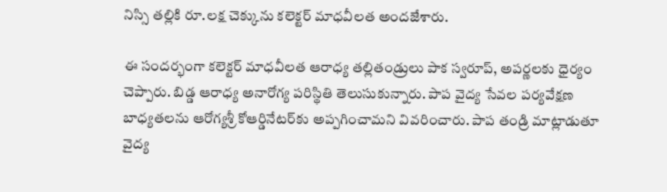నిస్సి తల్లికి రూ.లక్ష చెక్కును కలెక్టర్‌ మాధవీలత అందజేశారు.

ఈ సందర్భంగా కలెక్టర్‌ మాధవీలత ఆరాధ్య తల్లితండ్రులు పాక స్వరూప్‌, అపర్ణలకు ధైర్యం చెప్పారు. బిడ్డ ఆరాధ్య అనారోగ్య పరిస్థితి తెలుసుకున్నారు. పాప వైద్య సేవల పర్యవేక్షణ బాధ్యతలను ఆరోగ్యశ్రీ కోఆర్డినేటర్‌కు అప్పగించామని వివరించారు. పాప తండ్రి మాట్లాడుతూ వైద్య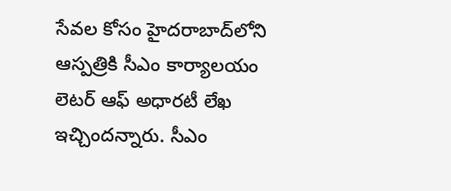సేవల కోసం హైదరాబాద్‌లోని ఆస్పత్రికి సీఎం కార్యాలయం లెటర్‌ ఆఫ్‌ అధారటీ లేఖ ఇచ్చిందన్నారు. సీఎం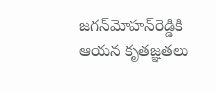జగన్‌మోహన్‌రెడ్డికి ఆయన కృతజ్ఞతలు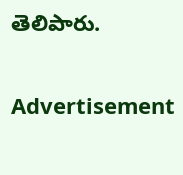తెలిపారు.

Advertisement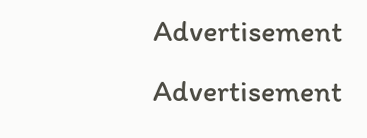Advertisement
Advertisement